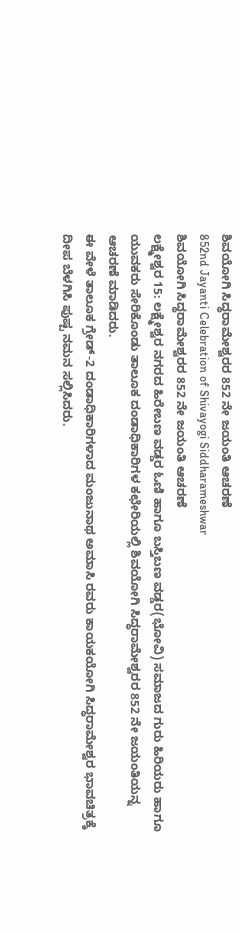ಶಿವಯೋಗಿ ಸಿದ್ಧರಾಮೇಶ್ವರರ 852 ನೇ ಜಯಂತಿ ಆಚರಣೆ
852nd Jayanti Celebration of Shivayogi Siddharameshwar
ಶಿವಯೋಗಿ ಸಿದ್ಧರಾಮೇಶ್ವರರ 852 ನೇ ಜಯಂತಿ ಆಚರಣೆ
ಲಕ್ಷ್ಮೇಶ್ವರ 15: ಲಕ್ಷ್ಮೇಶ್ವರ ನಗರದ ಹಿರೇಬಣ ವಡ್ಡರ ಓಣಿ ಹಾಗೂ ಬಸ್ತಿಬಣ ವಡ್ಡರ(ಭೋವಿ) ಸಮಾಜದ ಗುರು ಹಿರಿಯರು ಹಾಗೂ ಯುವಕರು ಸೇರಿಕೊಂಡು ತಾಲೂಕ ದಂಡಾಧಿಕಾರಿಗಳ ಕಛೇರಿಯಲ್ಲಿ ಶಿವಯೋಗಿ ಸಿದ್ಧರಾಮೇಶ್ವರರ 852 ನೇ ಜಯಂತಿಯನ್ನ ಆಚರಣೆ ಮಾಡಿದರು.
ಈ ವೇಳೆ ತಾಲೂಕ ಗ್ರೇಡ್-2 ದಂಡಾಧಿಕಾರಿಗಳಾದ ಮಂಜುನಾಥ ಅಮಾಸಿ ರವರು ಕಾಯಕಯೋಗಿ ಸಿದ್ಧರಾಮೇಶ್ವರ ಭಾವಚಿತ್ರಕ್ಕೆ ದೀಪ ಬೆಳಗಿಸಿ ಪುಷ್ಪ ನಮನ ಸಲ್ಲಿಸಿದರು.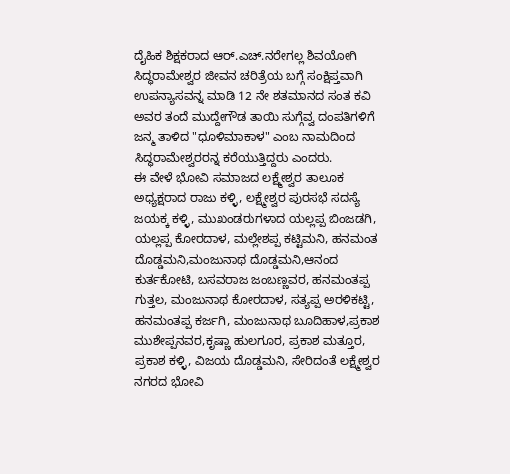ದೈಹಿಕ ಶಿಕ್ಷಕರಾದ ಆರ್.ಎಚ್.ನರೇಗಲ್ಲ ಶಿವಯೋಗಿ ಸಿದ್ಧರಾಮೇಶ್ವರ ಜೀವನ ಚರಿತ್ರೆಯ ಬಗ್ಗೆ ಸಂಕ್ಷಿಪ್ತವಾಗಿ ಉಪನ್ಯಾಸವನ್ನ ಮಾಡಿ 12 ನೇ ಶತಮಾನದ ಸಂತ ಕವಿ ಅವರ ತಂದೆ ಮುದ್ದೇಗೌಡ ತಾಯಿ ಸುಗ್ಗೆವ್ವ ದಂಪತಿಗಳಿಗೆ ಜನ್ಮ ತಾಳಿದ "ಧೂಳಿಮಾಕಾಳ" ಎಂಬ ನಾಮದಿಂದ ಸಿದ್ಧರಾಮೇಶ್ವರರನ್ನ ಕರೆಯುತ್ತಿದ್ದರು ಎಂದರು.
ಈ ವೇಳೆ ಭೋವಿ ಸಮಾಜದ ಲಕ್ಷ್ಮೇಶ್ವರ ತಾಲೂಕ ಅಧ್ಯಕ್ಷರಾದ ರಾಜು ಕಳ್ಳಿ, ಲಕ್ಷ್ಮೇಶ್ವರ ಪುರಸಭೆ ಸದಸ್ಯೆ ಜಯಕ್ಕ ಕಳ್ಳಿ, ಮುಖಂಡರುಗಳಾದ ಯಲ್ಲಪ್ಪ ಬಿಂಜಡಗಿ, ಯಲ್ಲಪ್ಪ ಕೋರದಾಳ, ಮಲ್ಲೇಶಪ್ಪ ಕಟ್ಟಿಮನಿ, ಹನಮಂತ ದೊಡ್ಡಮನಿ,ಮಂಜುನಾಥ ದೊಡ್ಡಮನಿ,ಆನಂದ ಕುರ್ತಕೋಟಿ, ಬಸವರಾಜ ಜಂಬಣ್ಣವರ, ಹನಮಂತಪ್ಪ ಗುತ್ತಲ, ಮಂಜುನಾಥ ಕೋರದಾಳ, ಸತ್ಯಪ್ಪ ಅರಳಿಕಟ್ಟಿ, ಹನಮಂತಪ್ಪ ಕರ್ಜಗಿ, ಮಂಜುನಾಥ ಬೂದಿಹಾಳ,ಪ್ರಕಾಶ ಮುಶೇಪ್ಪನವರ,ಕೃಷ್ಣಾ ಹುಲಗೂರ, ಪ್ರಕಾಶ ಮತ್ತೂರ, ಪ್ರಕಾಶ ಕಳ್ಳಿ, ವಿಜಯ ದೊಡ್ಡಮನಿ, ಸೇರಿದಂತೆ ಲಕ್ಷ್ಮೇಶ್ವರ ನಗರದ ಭೋವಿ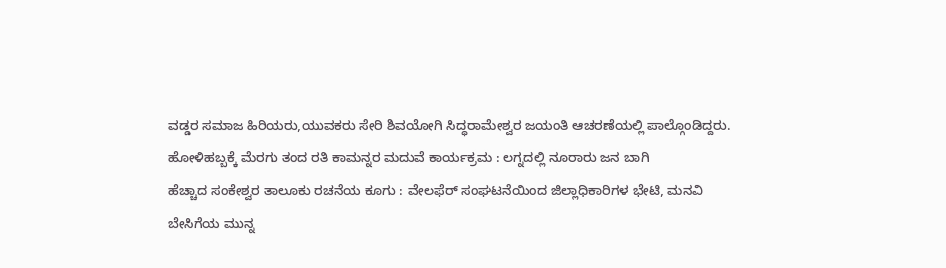ವಡ್ಡರ ಸಮಾಜ ಹಿರಿಯರು,ಯುವಕರು ಸೇರಿ ಶಿವಯೋಗಿ ಸಿದ್ಧರಾಮೇಶ್ವರ ಜಯಂತಿ ಆಚರಣೆಯಲ್ಲಿ ಪಾಲ್ಗೊಂಡಿದ್ದರು.
ಹೋಳಿಹಬ್ಬಕ್ಕೆ ಮೆರಗು ತಂದ ರತಿ ಕಾಮನ್ನರ ಮದುವೆ ಕಾರ್ಯಕ್ರಮ : ಲಗ್ನದಲ್ಲಿ ನೂರಾರು ಜನ ಬಾಗಿ
ಹೆಚ್ಚಾದ ಸಂಕೇಶ್ವರ ತಾಲೂಕು ರಚನೆಯ ಕೂಗು : ವೇಲಫೆರ್ ಸಂಘಟನೆಯಿಂದ ಜಿಲ್ಲಾಧಿಕಾರಿಗಳ ಭೇಟಿ, ಮನವಿ
ಬೇಸಿಗೆಯ ಮುನ್ನ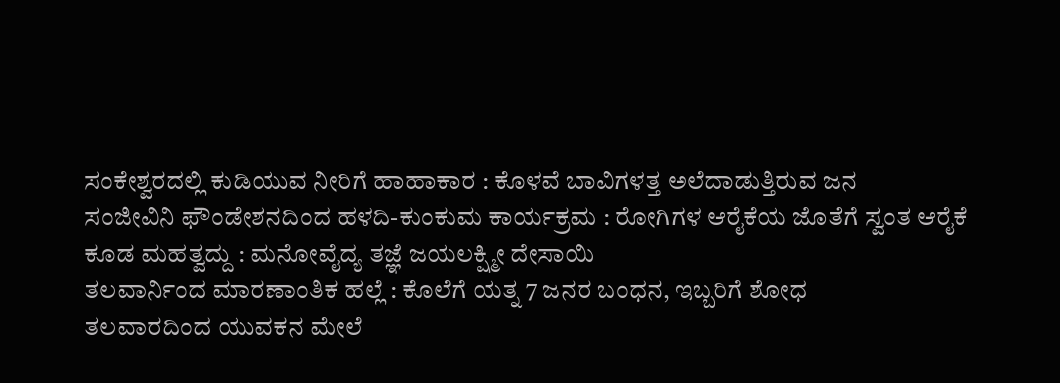ಸಂಕೇಶ್ವರದಲ್ಲಿ ಕುಡಿಯುವ ನೀರಿಗೆ ಹಾಹಾಕಾರ : ಕೊಳವೆ ಬಾವಿಗಳತ್ತ ಅಲೆದಾಡುತ್ತಿರುವ ಜನ
ಸಂಜೀವಿನಿ ಫೌಂಡೇಶನದಿಂದ ಹಳದಿ-ಕುಂಕುಮ ಕಾರ್ಯಕ್ರಮ : ರೋಗಿಗಳ ಆರೈಕೆಯ ಜೊತೆಗೆ ಸ್ವಂತ ಆರೈಕೆ ಕೂಡ ಮಹತ್ವದ್ದು : ಮನೋವೈದ್ಯ ತಜ್ಞೆ ಜಯಲಕ್ಷ್ಮೀ ದೇಸಾಯಿ
ತಲವಾರ್ನಿಂದ ಮಾರಣಾಂತಿಕ ಹಲ್ಲೆ : ಕೊಲೆಗೆ ಯತ್ನ 7 ಜನರ ಬಂಧನ, ಇಬ್ಬರಿಗೆ ಶೋಧ
ತಲವಾರದಿಂದ ಯುವಕನ ಮೇಲೆ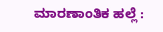ಮಾರಣಾಂತಿಕ ಹಲ್ಲೆ :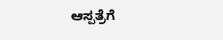ಆಸ್ಪತ್ರೆಗೆ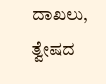ದಾಖಲು, ತ್ವೇಷದ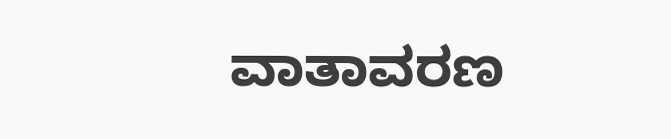ವಾತಾವರಣ